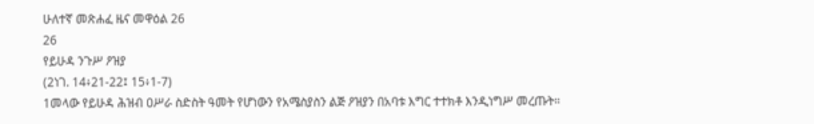ሁለተኛ መጽሐፈ ዜና መዋዕል 26
26
የይሁዳ ንጉሥ ዖዝያ
(2ነገ. 14፥21-22፤ 15፥1-7)
1መላው የይሁዳ ሕዝብ ዐሥራ ስድስት ዓመት የሆነውን የአሜስያስን ልጅ ዖዝያን በአባቱ እግር ተተክቶ እንዲነግሥ መረጡት።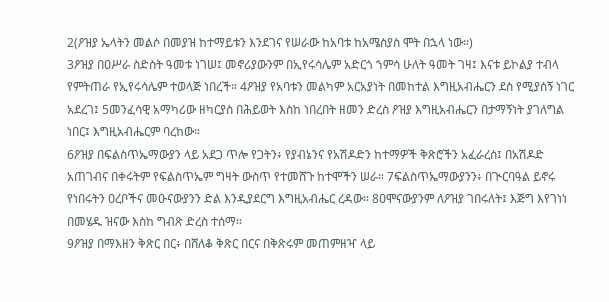2(ዖዝያ ኤላትን መልሶ በመያዝ ከተማይቱን እንደገና የሠራው ከአባቱ ከአሜስያስ ሞት በኋላ ነው።)
3ዖዝያ በዐሥራ ስድስት ዓመቱ ነገሠ፤ መኖሪያውንም በኢየሩሳሌም አድርጎ ኀምሳ ሁለት ዓመት ገዛ፤ እናቱ ይኮልያ ተብላ የምትጠራ የኢየሩሳሌም ተወላጅ ነበረች። 4ዖዝያ የአባቱን መልካም አርአያነት በመከተል እግዚአብሔርን ደስ የሚያሰኝ ነገር አደረገ፤ 5መንፈሳዊ አማካሪው ዘካርያስ በሕይወት እስከ ነበረበት ዘመን ድረስ ዖዝያ እግዚአብሔርን በታማኝነት ያገለግል ነበር፤ እግዚአብሔርም ባረከው።
6ዖዝያ በፍልስጥኤማውያን ላይ አደጋ ጥሎ የጋትን፥ የያብኔንና የአሽዶድን ከተማዎች ቅጽሮችን አፈራረሰ፤ በአሽዶድ አጠገብና በቀሩትም የፍልስጥኤም ግዛት ውስጥ የተመሸጉ ከተሞችን ሠራ። 7ፍልስጥኤማውያንን፥ በጒርባዓል ይኖሩ የነበሩትን ዐረቦችና መዑናውያንን ድል እንዲያደርግ እግዚአብሔር ረዳው። 8ዐሞናውያንም ለዖዝያ ገበሩለት፤ እጅግ እየገነነ በመሄዱ ዝናው እስከ ግብጽ ድረስ ተሰማ።
9ዖዝያ በማእዘን ቅጽር በር፥ በሸለቆ ቅጽር በርና በቅጽሩም መጠምዘዣ ላይ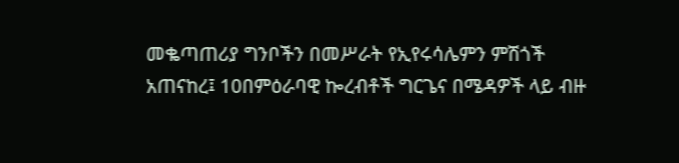መቈጣጠሪያ ግንቦችን በመሥራት የኢየሩሳሌምን ምሽጎች አጠናከረ፤ 10በምዕራባዊ ኰረብቶች ግርጌና በሜዳዎች ላይ ብዙ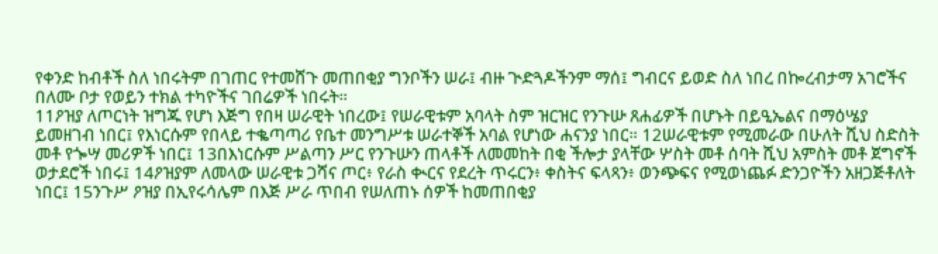የቀንድ ከብቶች ስለ ነበሩትም በገጠር የተመሸጉ መጠበቂያ ግንቦችን ሠራ፤ ብዙ ጒድጓዶችንም ማሰ፤ ግብርና ይወድ ስለ ነበረ በኰረብታማ አገሮችና በለሙ ቦታ የወይን ተክል ተካዮችና ገበሬዎች ነበሩት።
11ዖዝያ ለጦርነት ዝግጁ የሆነ እጅግ የበዛ ሠራዊት ነበረው፤ የሠራዊቱም አባላት ስም ዝርዝር የንጉሡ ጸሐፊዎች በሆኑት በይዒኤልና በማዕሤያ ይመዘገብ ነበር፤ የእነርሱም የበላይ ተቈጣጣሪ የቤተ መንግሥቱ ሠራተኞች አባል የሆነው ሐናንያ ነበር። 12ሠራዊቱም የሚመራው በሁለት ሺህ ስድስት መቶ የጐሣ መሪዎች ነበር፤ 13በእነርሱም ሥልጣን ሥር የንጉሡን ጠላቶች ለመመከት በቂ ችሎታ ያላቸው ሦስት መቶ ሰባት ሺህ አምስት መቶ ጀግኖች ወታደሮች ነበሩ፤ 14ዖዝያም ለመላው ሠራዊቱ ጋሻና ጦር፥ የራስ ቊርና የደረት ጥሩርን፥ ቀስትና ፍላጻን፥ ወንጭፍና የሚወነጨፉ ድንጋዮችን አዘጋጅቶለት ነበር፤ 15ንጉሥ ዖዝያ በኢየሩሳሌም በእጅ ሥራ ጥበብ የሠለጠኑ ሰዎች ከመጠበቂያ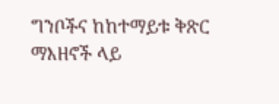ግንቦችና ከከተማይቱ ቅጽር ማእዘኖች ላይ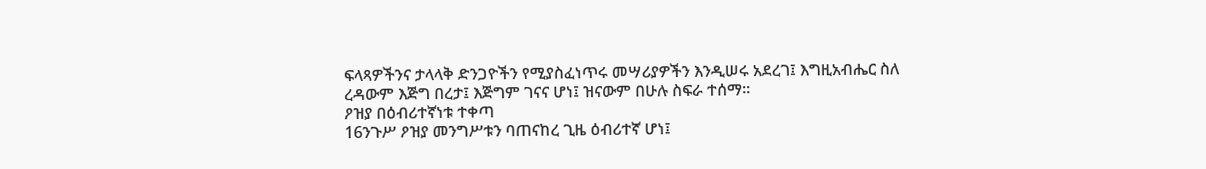ፍላጻዎችንና ታላላቅ ድንጋዮችን የሚያስፈነጥሩ መሣሪያዎችን እንዲሠሩ አደረገ፤ እግዚአብሔር ስለ ረዳውም እጅግ በረታ፤ እጅግም ገናና ሆነ፤ ዝናውም በሁሉ ስፍራ ተሰማ።
ዖዝያ በዕብሪተኛነቱ ተቀጣ
16ንጉሥ ዖዝያ መንግሥቱን ባጠናከረ ጊዜ ዕብሪተኛ ሆነ፤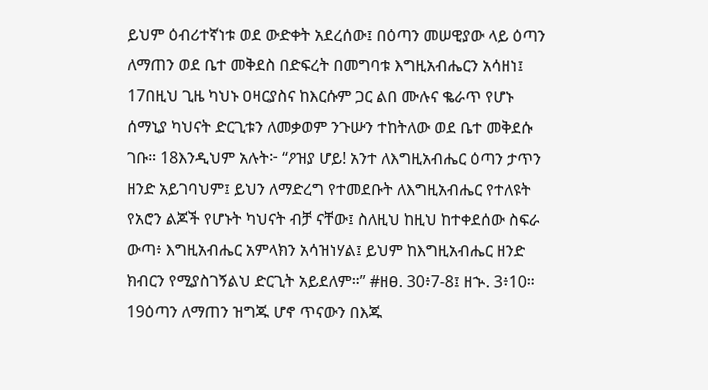ይህም ዕብሪተኛነቱ ወደ ውድቀት አደረሰው፤ በዕጣን መሠዊያው ላይ ዕጣን ለማጠን ወደ ቤተ መቅደስ በድፍረት በመግባቱ እግዚአብሔርን አሳዘነ፤ 17በዚህ ጊዜ ካህኑ ዐዛርያስና ከእርሱም ጋር ልበ ሙሉና ቈራጥ የሆኑ ሰማኒያ ካህናት ድርጊቱን ለመቃወም ንጉሡን ተከትለው ወደ ቤተ መቅደሱ ገቡ። 18እንዲህም አሉት፦ “ዖዝያ ሆይ! አንተ ለእግዚአብሔር ዕጣን ታጥን ዘንድ አይገባህም፤ ይህን ለማድረግ የተመደቡት ለእግዚአብሔር የተለዩት የአሮን ልጆች የሆኑት ካህናት ብቻ ናቸው፤ ስለዚህ ከዚህ ከተቀደሰው ስፍራ ውጣ፥ እግዚአብሔር አምላክን አሳዝነሃል፤ ይህም ከእግዚአብሔር ዘንድ ክብርን የሚያስገኝልህ ድርጊት አይደለም።” #ዘፀ. 30፥7-8፤ ዘኍ. 3፥10።
19ዕጣን ለማጠን ዝግጁ ሆኖ ጥናውን በእጁ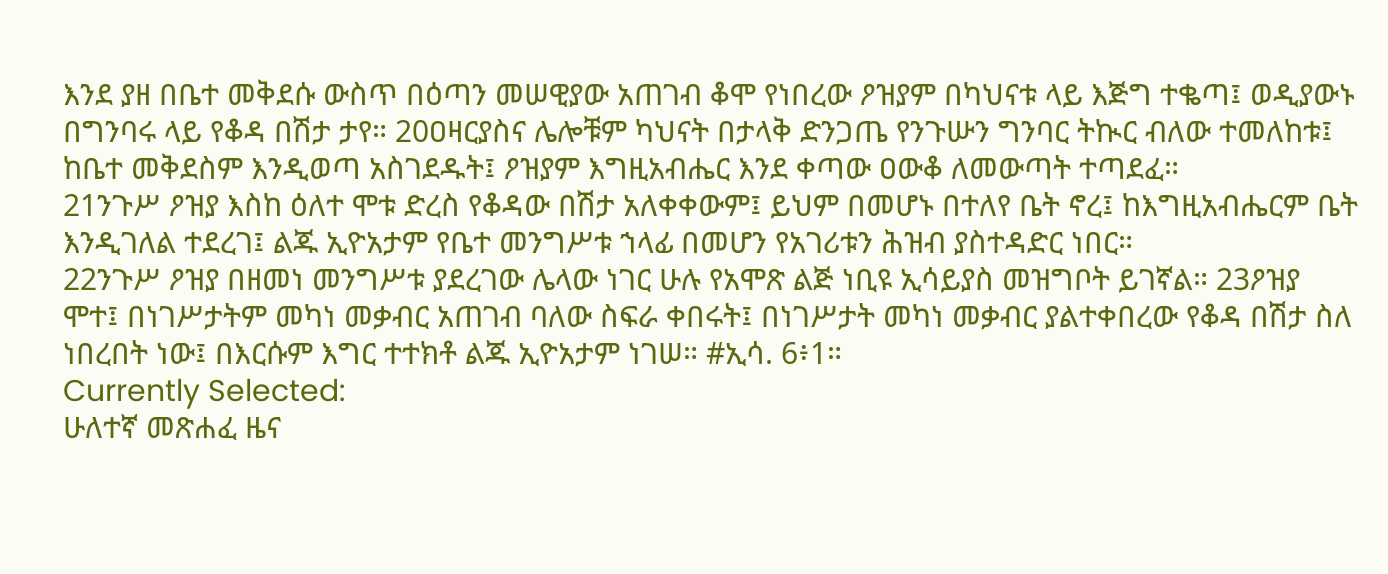እንደ ያዘ በቤተ መቅደሱ ውስጥ በዕጣን መሠዊያው አጠገብ ቆሞ የነበረው ዖዝያም በካህናቱ ላይ እጅግ ተቈጣ፤ ወዲያውኑ በግንባሩ ላይ የቆዳ በሽታ ታየ። 20ዐዛርያስና ሌሎቹም ካህናት በታላቅ ድንጋጤ የንጉሡን ግንባር ትኲር ብለው ተመለከቱ፤ ከቤተ መቅደስም እንዲወጣ አስገደዱት፤ ዖዝያም እግዚአብሔር እንደ ቀጣው ዐውቆ ለመውጣት ተጣደፈ።
21ንጉሥ ዖዝያ እስከ ዕለተ ሞቱ ድረስ የቆዳው በሽታ አለቀቀውም፤ ይህም በመሆኑ በተለየ ቤት ኖረ፤ ከእግዚአብሔርም ቤት እንዲገለል ተደረገ፤ ልጁ ኢዮአታም የቤተ መንግሥቱ ኀላፊ በመሆን የአገሪቱን ሕዝብ ያስተዳድር ነበር።
22ንጉሥ ዖዝያ በዘመነ መንግሥቱ ያደረገው ሌላው ነገር ሁሉ የአሞጽ ልጅ ነቢዩ ኢሳይያስ መዝግቦት ይገኛል። 23ዖዝያ ሞተ፤ በነገሥታትም መካነ መቃብር አጠገብ ባለው ስፍራ ቀበሩት፤ በነገሥታት መካነ መቃብር ያልተቀበረው የቆዳ በሽታ ስለ ነበረበት ነው፤ በእርሱም እግር ተተክቶ ልጁ ኢዮአታም ነገሠ። #ኢሳ. 6፥1።
Currently Selected:
ሁለተኛ መጽሐፈ ዜና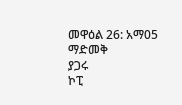መዋዕል 26: አማ05
ማድመቅ
ያጋሩ
ኮፒ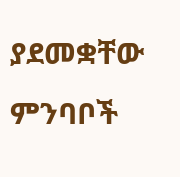ያደመቋቸው ምንባቦች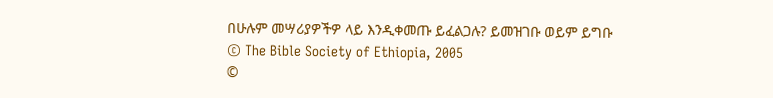በሁሉም መሣሪያዎችዎ ላይ እንዲቀመጡ ይፈልጋሉ? ይመዝገቡ ወይም ይግቡ
© The Bible Society of Ethiopia, 2005
©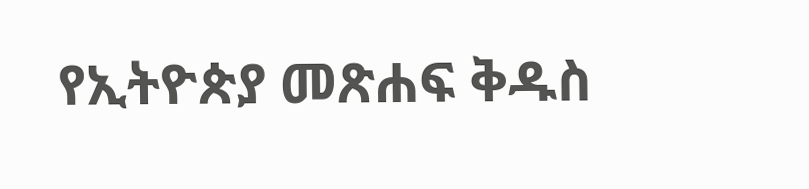የኢትዮጵያ መጽሐፍ ቅዱስ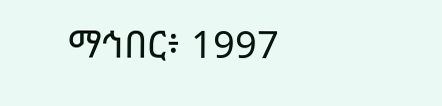ማኅበር፥ 1997